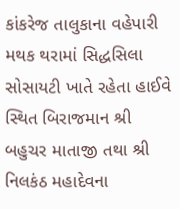કાંકરેજ તાલુકાના વહેપારી મથક થરામાં સિદ્ધસિલા સોસાયટી ખાતે રહેતા હાઈવે સ્થિત બિરાજમાન શ્રી બહુચર માતાજી તથા શ્રી નિલકંઠ મહાદેવના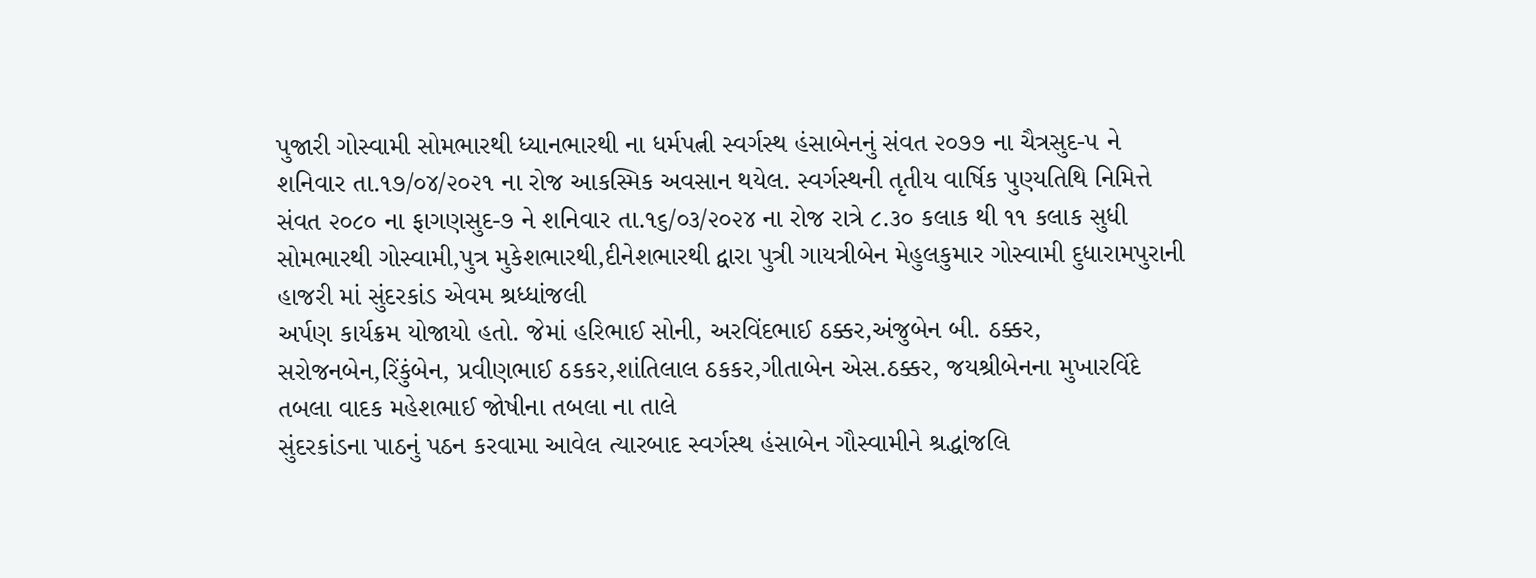પુજારી ગોસ્વામી સોમભારથી ધ્યાનભારથી ના ધર્મપત્ની સ્વર્ગસ્થ હંસાબેનનું સંવત ૨૦૭૭ ના ચૈત્રસુદ-૫ ને શનિવાર તા.૧૭/૦૪/૨૦૨૧ ના રોજ આકસ્મિક અવસાન થયેલ. સ્વર્ગસ્થની તૃતીય વાર્ષિક પુણ્યતિથિ નિમિત્તે સંવત ૨૦૮૦ ના ફાગણસુદ-૭ ને શનિવાર તા.૧૬/૦૩/૨૦૨૪ ના રોજ રાત્રે ૮.૩૦ કલાક થી ૧૧ કલાક સુધી સોમભારથી ગોસ્વામી,પુત્ર મુકેશભારથી,દીનેશભારથી દ્વારા પુત્રી ગાયત્રીબેન મેહુલકુમાર ગોસ્વામી દુધારામપુરાની હાજરી માં સુંદરકાંડ એવમ શ્રધ્ધાંજલી
અર્પણ કાર્યક્રમ યોજાયો હતો. જેમાં હરિભાઈ સોની, અરવિંદભાઈ ઠક્કર,અંજુબેન બી. ઠક્કર, સરોજનબેન,રિંકુંબેન, પ્રવીણભાઈ ઠકકર,શાંતિલાલ ઠકકર,ગીતાબેન એસ.ઠક્કર, જયશ્રીબેનના મુખારવિંદે તબલા વાદક મહેશભાઈ જોષીના તબલા ના તાલે
સુંદરકાંડના પાઠનું પઠન કરવામા આવેલ ત્યારબાદ સ્વર્ગસ્થ હંસાબેન ગૌસ્વામીને શ્રદ્ધાંજલિ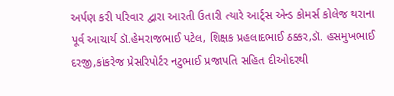અર્પણ કરી પરિવાર દ્વારા આરતી ઉતારી ત્યારે આર્ટ્સ એન્ડ કોમર્સ કોલેજ થરાના પૂર્વ આચાર્ય ડૉ.હેમરાજભાઈ પટેલ, શિક્ષક પ્રહલાદભાઈ ઠક્કર,ડૉ. હસમુખભાઈ દરજી,કાંકરેજ પ્રેસરિપોર્ટર નટુભાઈ પ્રજાપતિ સહિત દીઓદરથી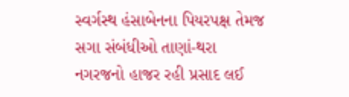સ્વર્ગસ્થ હંસાબેનના પિયરપક્ષ તેમજ સગા સંબંધીઓ તાણાં-થરા નગરજનો હાજર રહી પ્રસાદ લઈ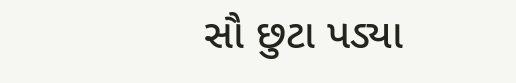સૌ છુટા પડ્યા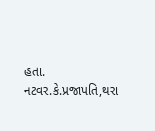હતા.
નટવર.કે.પ્રજાપતિ,થરા